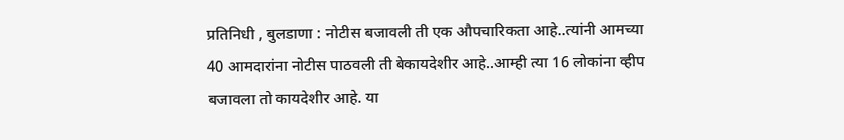प्रतिनिधी , बुलडाणा : नोटीस बजावली ती एक औपचारिकता आहे..त्यांनी आमच्या 40 आमदारांना नोटीस पाठवली ती बेकायदेशीर आहे..आम्ही त्या 16 लोकांना व्हीप बजावला तो कायदेशीर आहे. या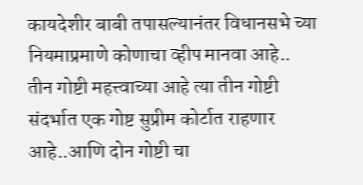कायदेशीर बाबी तपासल्यानंतर विधानसभे च्या नियमाप्रमाणे कोणाचा व्हीप मानवा आहे.. तीन गोष्टी महत्त्वाच्या आहे त्या तीन गोष्टी संदर्भात एक गोष्ट सुप्रीम कोर्टात राहणार आहे..आणि दोन गोष्टी चा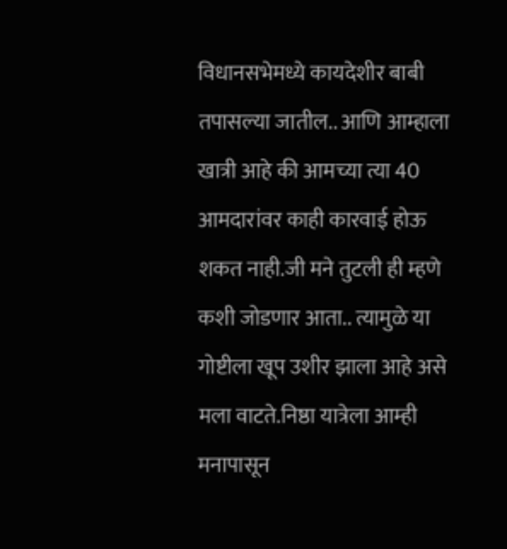विधानसभेमध्ये कायदेशीर बाबी तपासल्या जातील.. आणि आम्हाला खात्री आहे की आमच्या त्या 40 आमदारांवर काही कारवाई होऊ शकत नाही.जी मने तुटली ही म्हणे कशी जोडणार आता.. त्यामुळे या गोष्टीला खूप उशीर झाला आहे असे मला वाटते.निष्ठा यात्रेला आम्ही मनापासून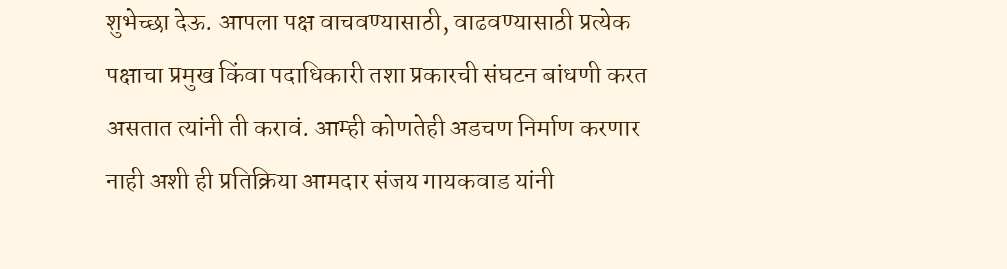शुभेच्छा देऊ. आपला पक्ष वाचवण्यासाठी, वाढवण्यासाठी प्रत्येक पक्षाचा प्रमुख किंवा पदाधिकारी तशा प्रकारची संघटन बांधणी करत असतात त्यांनी ती करावं. आम्ही कोणतेही अडचण निर्माण करणार नाही अशी ही प्रतिक्रिया आमदार संजय गायकवाड यांनी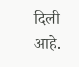दिली आहे.